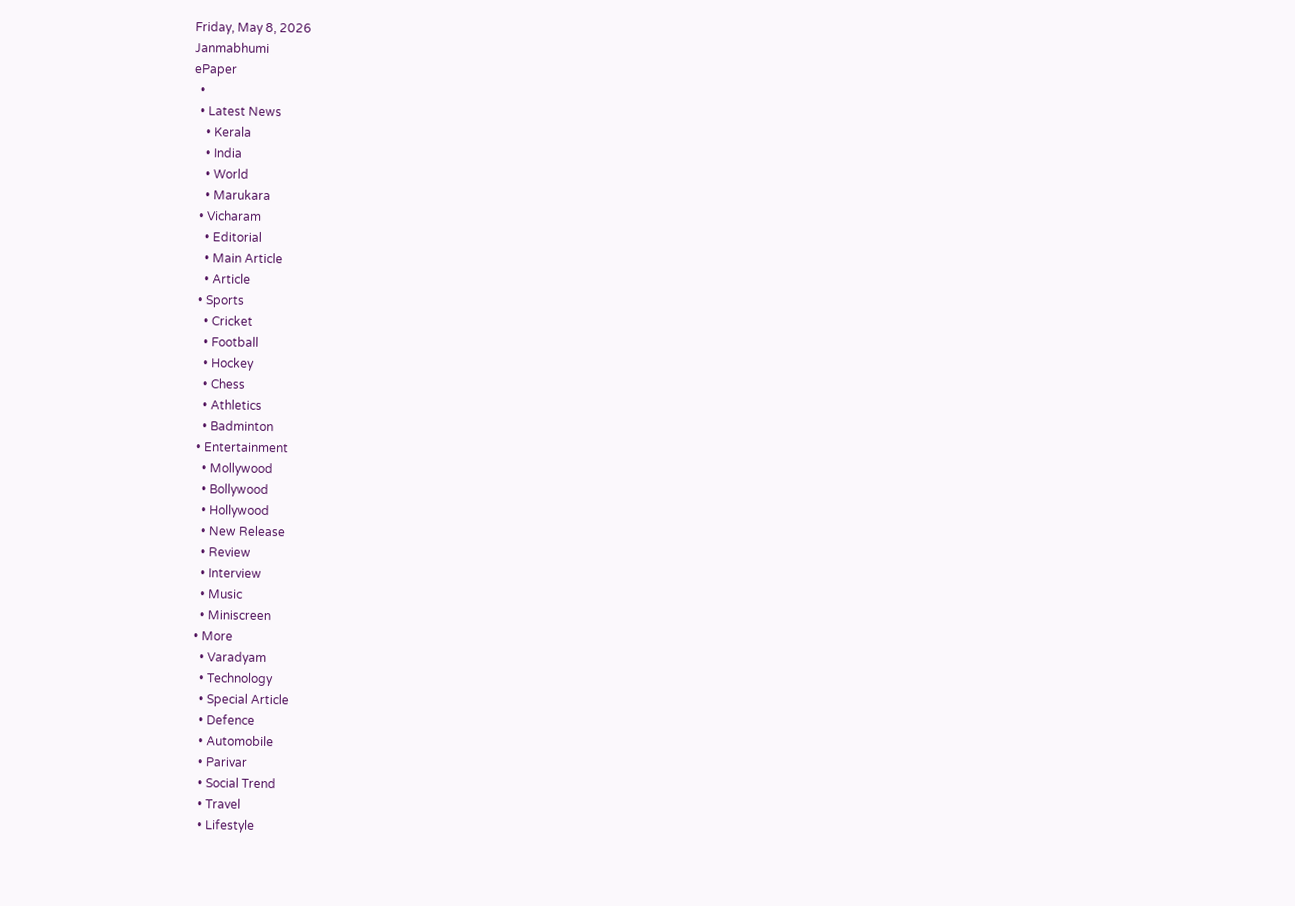Friday, May 8, 2026
Janmabhumi
ePaper
  •
  • Latest News
    • Kerala
    • India
    • World
    • Marukara
  • Vicharam
    • Editorial
    • Main Article
    • Article
  • Sports
    • Cricket
    • Football
    • Hockey
    • Chess
    • Athletics
    • Badminton
  • Entertainment
    • Mollywood
    • Bollywood
    • Hollywood
    • New Release
    • Review
    • Interview
    • Music
    • Miniscreen
  • More
    • Varadyam
    • Technology
    • Special Article
    • Defence
    • Automobile
    • Parivar
    • Social Trend
    • Travel
    • Lifestyle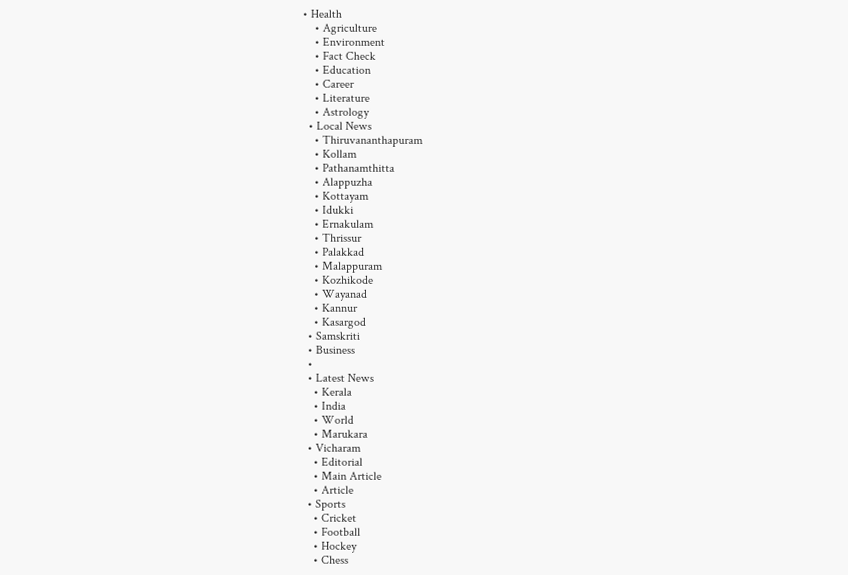• Health
    • Agriculture
    • Environment
    • Fact Check
    • Education
    • Career
    • Literature
    • Astrology
  • Local News
    • Thiruvananthapuram
    • Kollam
    • Pathanamthitta
    • Alappuzha
    • Kottayam
    • Idukki
    • Ernakulam
    • Thrissur
    • Palakkad
    • Malappuram
    • Kozhikode
    • Wayanad
    • Kannur
    • Kasargod
  • Samskriti
  • Business
  •
  • Latest News
    • Kerala
    • India
    • World
    • Marukara
  • Vicharam
    • Editorial
    • Main Article
    • Article
  • Sports
    • Cricket
    • Football
    • Hockey
    • Chess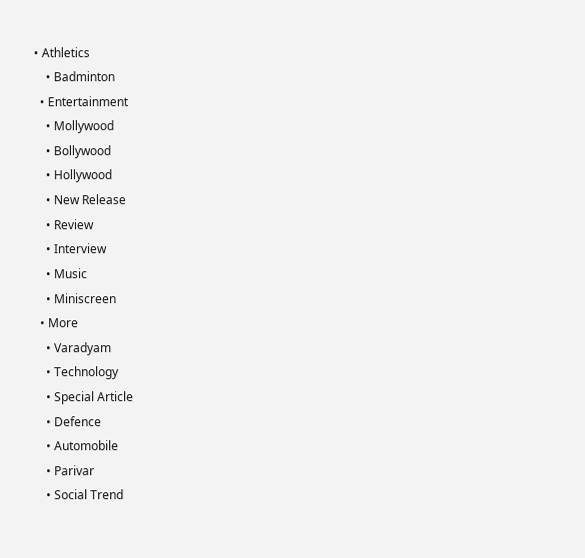• Athletics
    • Badminton
  • Entertainment
    • Mollywood
    • Bollywood
    • Hollywood
    • New Release
    • Review
    • Interview
    • Music
    • Miniscreen
  • More
    • Varadyam
    • Technology
    • Special Article
    • Defence
    • Automobile
    • Parivar
    • Social Trend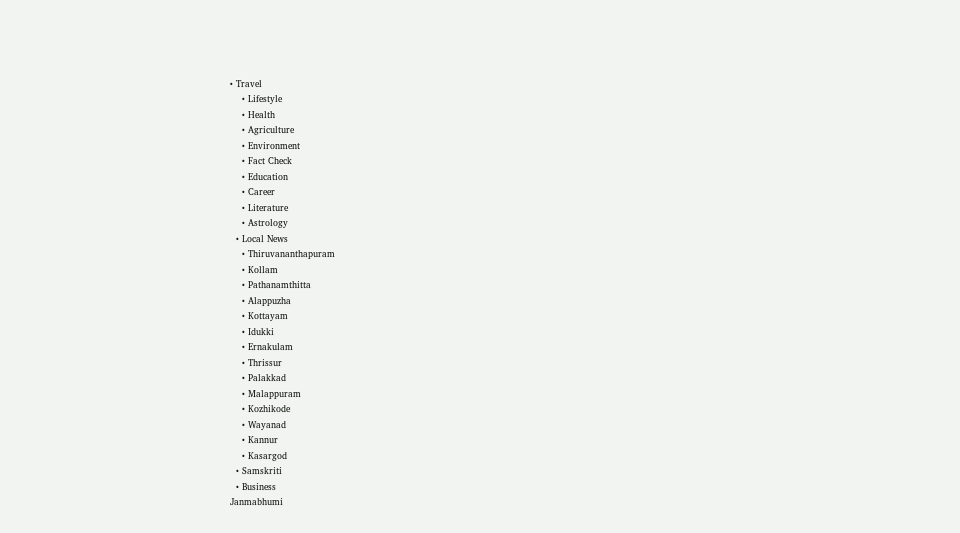• Travel
    • Lifestyle
    • Health
    • Agriculture
    • Environment
    • Fact Check
    • Education
    • Career
    • Literature
    • Astrology
  • Local News
    • Thiruvananthapuram
    • Kollam
    • Pathanamthitta
    • Alappuzha
    • Kottayam
    • Idukki
    • Ernakulam
    • Thrissur
    • Palakkad
    • Malappuram
    • Kozhikode
    • Wayanad
    • Kannur
    • Kasargod
  • Samskriti
  • Business
Janmabhumi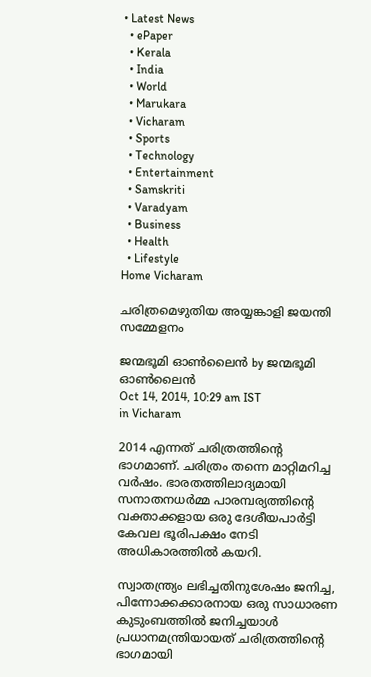• Latest News
  • ePaper
  • Kerala
  • India
  • World
  • Marukara
  • Vicharam
  • Sports
  • Technology
  • Entertainment
  • Samskriti
  • Varadyam
  • Business
  • Health
  • Lifestyle
Home Vicharam

ചരിത്രമെഴുതിയ അയ്യങ്കാളി ജയന്തി സമ്മേളനം

ജന്മഭൂമി ഓണ്‍ലൈന്‍ by ജന്മഭൂമി ഓണ്‍ലൈന്‍
Oct 14, 2014, 10:29 am IST
in Vicharam

2014 എന്നത് ചരിത്രത്തിന്റെ ഭാഗമാണ്. ചരിത്രം തന്നെ മാറ്റിമറിച്ച വര്‍ഷം. ഭാരതത്തിലാദ്യമായി സനാതനധര്‍മ്മ പാരമ്പര്യത്തിന്റെ വക്താക്കളായ ഒരു ദേശീയപാര്‍ട്ടി കേവല ഭൂരിപക്ഷം നേടി അധികാരത്തില്‍ കയറി.

സ്വാതന്ത്ര്യം ലഭിച്ചതിനുശേഷം ജനിച്ച, പിന്നോക്കക്കാരനായ ഒരു സാധാരണ കുടുംബത്തില്‍ ജനിച്ചയാള്‍ പ്രധാനമന്ത്രിയായത് ചരിത്രത്തിന്റെ ഭാഗമായി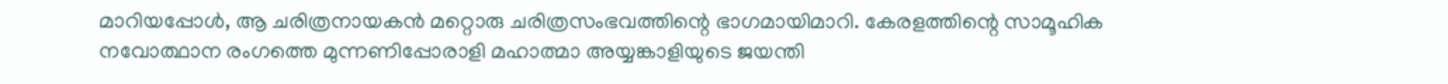മാറിയപ്പോള്‍, ആ ചരിത്രനായകന്‍ മറ്റൊരു ചരിത്രസംഭവത്തിന്റെ ഭാഗമായിമാറി. കേരളത്തിന്റെ സാമൂഹിക നവോത്ഥാന രംഗത്തെ മുന്നണിപ്പോരാളി മഹാത്മാ അയ്യങ്കാളിയുടെ ജയന്തി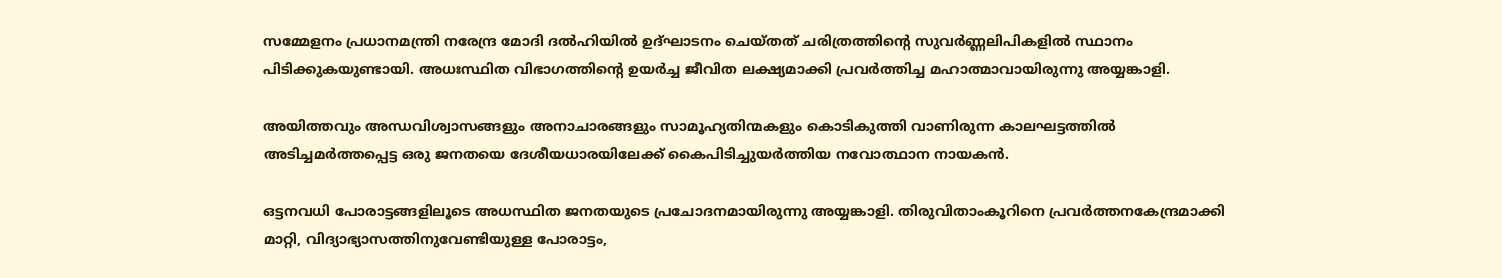സമ്മേളനം പ്രധാനമന്ത്രി നരേന്ദ്ര മോദി ദല്‍ഹിയില്‍ ഉദ്ഘാടനം ചെയ്തത് ചരിത്രത്തിന്റെ സുവര്‍ണ്ണലിപികളില്‍ സ്ഥാനം പിടിക്കുകയുണ്ടായി. അധഃസ്ഥിത വിഭാഗത്തിന്റെ ഉയര്‍ച്ച ജീവിത ലക്ഷ്യമാക്കി പ്രവര്‍ത്തിച്ച മഹാത്മാവായിരുന്നു അയ്യങ്കാളി.

അയിത്തവും അന്ധവിശ്വാസങ്ങളും അനാചാരങ്ങളും സാമൂഹ്യതിന്മകളും കൊടികുത്തി വാണിരുന്ന കാലഘട്ടത്തില്‍ അടിച്ചമര്‍ത്തപ്പെട്ട ഒരു ജനതയെ ദേശീയധാരയിലേക്ക് കൈപിടിച്ചുയര്‍ത്തിയ നവോത്ഥാന നായകന്‍.

ഒട്ടനവധി പോരാട്ടങ്ങളിലൂടെ അധസ്ഥിത ജനതയുടെ പ്രചോദനമായിരുന്നു അയ്യങ്കാളി. തിരുവിതാംകൂറിനെ പ്രവര്‍ത്തനകേന്ദ്രമാക്കി മാറ്റി, വിദ്യാഭ്യാസത്തിനുവേണ്ടിയുള്ള പോരാട്ടം,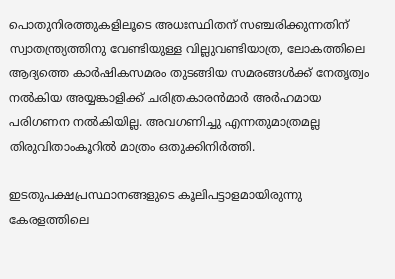പൊതുനിരത്തുകളിലൂടെ അധഃസ്ഥിതന് സഞ്ചരിക്കുന്നതിന് സ്വാതന്ത്ര്യത്തിനു വേണ്ടിയുള്ള വില്ലുവണ്ടിയാത്ര, ലോകത്തിലെ ആദ്യത്തെ കാര്‍ഷികസമരം തുടങ്ങിയ സമരങ്ങള്‍ക്ക് നേതൃത്വം നല്‍കിയ അയ്യങ്കാളിക്ക് ചരിത്രകാരന്‍മാര്‍ അര്‍ഹമായ പരിഗണന നല്‍കിയില്ല. അവഗണിച്ചു എന്നതുമാത്രമല്ല തിരുവിതാംകൂറില്‍ മാത്രം ഒതുക്കിനിര്‍ത്തി.

ഇടതുപക്ഷപ്രസ്ഥാനങ്ങളുടെ കൂലിപട്ടാളമായിരുന്നു കേരളത്തിലെ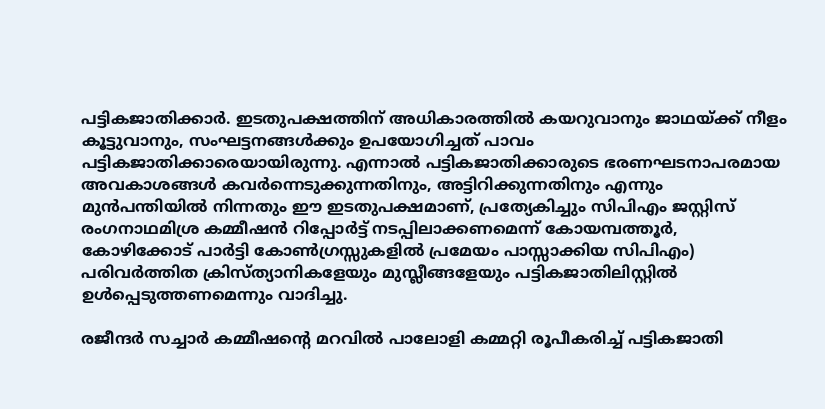പട്ടികജാതിക്കാര്‍. ഇടതുപക്ഷത്തിന് അധികാരത്തില്‍ കയറുവാനും ജാഥയ്‌ക്ക് നീളം കൂട്ടുവാനും, സംഘട്ടനങ്ങള്‍ക്കും ഉപയോഗിച്ചത് പാവം പട്ടികജാതിക്കാരെയായിരുന്നു. എന്നാല്‍ പട്ടികജാതിക്കാരുടെ ഭരണഘടനാപരമായ അവകാശങ്ങള്‍ കവര്‍ന്നെടുക്കുന്നതിനും, അട്ടിറിക്കുന്നതിനും എന്നും മുന്‍പന്തിയില്‍ നിന്നതും ഈ ഇടതുപക്ഷമാണ്, പ്രത്യേകിച്ചും സിപിഎം ജസ്റ്റിസ് രംഗനാഥമിശ്ര കമ്മീഷന്‍ റിപ്പോര്‍ട്ട് നടപ്പിലാക്കണമെന്ന് കോയമ്പത്തൂര്‍, കോഴിക്കോട് പാര്‍ട്ടി കോണ്‍ഗ്രസ്സുകളില്‍ പ്രമേയം പാസ്സാക്കിയ സിപിഎം) പരിവര്‍ത്തിത ക്രിസ്ത്യാനികളേയും മുസ്ലീങ്ങളേയും പട്ടികജാതിലിസ്റ്റില്‍ ഉള്‍പ്പെടുത്തണമെന്നും വാദിച്ചു.

രജീന്ദര്‍ സച്ചാര്‍ കമ്മീഷന്റെ മറവില്‍ പാലോളി കമ്മറ്റി രൂപീകരിച്ച് പട്ടികജാതി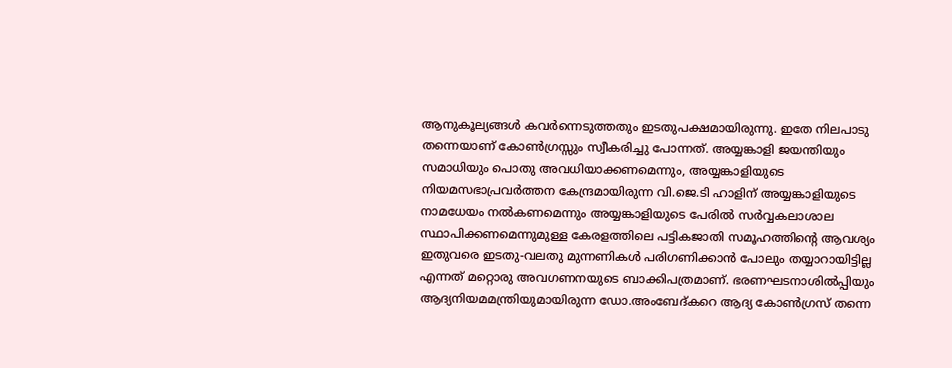ആനുകൂല്യങ്ങള്‍ കവര്‍ന്നെടുത്തതും ഇടതുപക്ഷമായിരുന്നു. ഇതേ നിലപാടു തന്നെയാണ് കോണ്‍ഗ്രസ്സും സ്വീകരിച്ചു പോന്നത്. അയ്യങ്കാളി ജയന്തിയും സമാധിയും പൊതു അവധിയാക്കണമെന്നും, അയ്യങ്കാളിയുടെ നിയമസഭാപ്രവര്‍ത്തന കേന്ദ്രമായിരുന്ന വി.ജെ.ടി ഹാളിന് അയ്യങ്കാളിയുടെ നാമധേയം നല്‍കണമെന്നും അയ്യങ്കാളിയുടെ പേരില്‍ സര്‍വ്വകലാശാല സ്ഥാപിക്കണമെന്നുമുള്ള കേരളത്തിലെ പട്ടികജാതി സമൂഹത്തിന്റെ ആവശ്യം ഇതുവരെ ഇടതു-വലതു മുന്നണികള്‍ പരിഗണിക്കാന്‍ പോലും തയ്യാറായിട്ടില്ല എന്നത് മറ്റൊരു അവഗണനയുടെ ബാക്കിപത്രമാണ്. ഭരണഘടനാശില്‍പ്പിയും ആദ്യനിയമമന്ത്രിയുമായിരുന്ന ഡോ.അംബേദ്കറെ ആദ്യ കോണ്‍ഗ്രസ് തന്നെ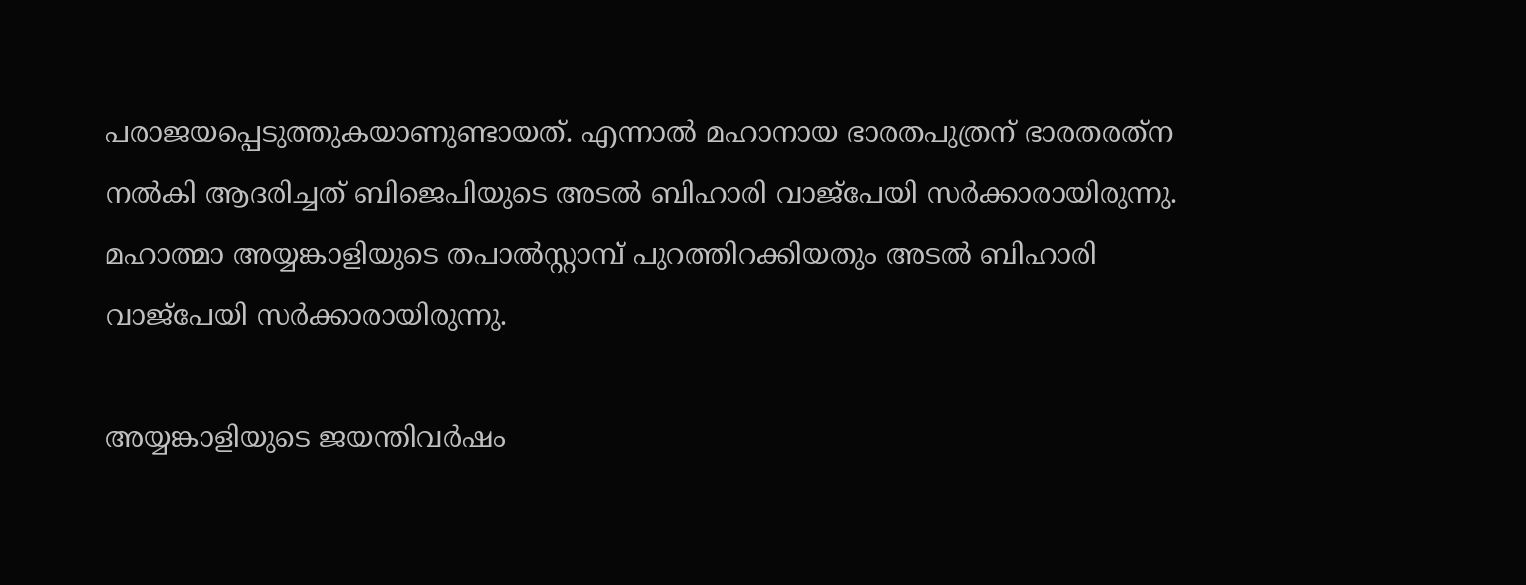പരാജയപ്പെടുത്തുകയാണുണ്ടായത്. എന്നാല്‍ മഹാനായ ഭാരതപുത്രന് ഭാരതരത്‌ന നല്‍കി ആദരിച്ചത് ബിജെപിയുടെ അടല്‍ ബിഹാരി വാജ്‌പേയി സര്‍ക്കാരായിരുന്നു. മഹാത്മാ അയ്യങ്കാളിയുടെ തപാല്‍സ്റ്റാമ്പ് പുറത്തിറക്കിയതും അടല്‍ ബിഹാരി വാജ്‌പേയി സര്‍ക്കാരായിരുന്നു.

അയ്യങ്കാളിയുടെ ജയന്തിവര്‍ഷം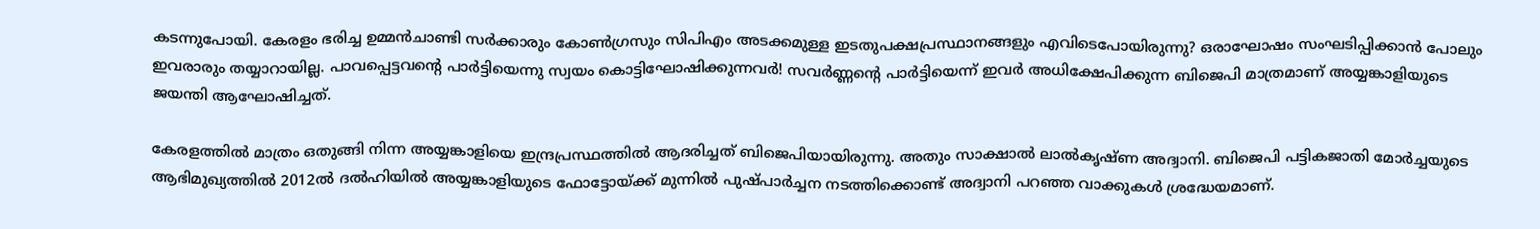കടന്നുപോയി. കേരളം ഭരിച്ച ഉമ്മന്‍ചാണ്ടി സര്‍ക്കാരും കോണ്‍ഗ്രസും സിപിഎം അടക്കമുള്ള ഇടതുപക്ഷപ്രസ്ഥാനങ്ങളും എവിടെപോയിരുന്നു? ഒരാഘോഷം സംഘടിപ്പിക്കാന്‍ പോലും ഇവരാരും തയ്യാറായില്ല. പാവപ്പെട്ടവന്റെ പാര്‍ട്ടിയെന്നു സ്വയം കൊട്ടിഘോഷിക്കുന്നവര്‍! സവര്‍ണ്ണന്റെ പാര്‍ട്ടിയെന്ന് ഇവര്‍ അധിക്ഷേപിക്കുന്ന ബിജെപി മാത്രമാണ് അയ്യങ്കാളിയുടെ ജയന്തി ആഘോഷിച്ചത്.

കേരളത്തില്‍ മാത്രം ഒതുങ്ങി നിന്ന അയ്യങ്കാളിയെ ഇന്ദ്രപ്രസ്ഥത്തില്‍ ആദരിച്ചത് ബിജെപിയായിരുന്നു. അതും സാക്ഷാല്‍ ലാല്‍കൃഷ്ണ അദ്വാനി. ബിജെപി പട്ടികജാതി മോര്‍ച്ചയുടെ ആഭിമുഖ്യത്തില്‍ 2012ല്‍ ദല്‍ഹിയില്‍ അയ്യങ്കാളിയുടെ ഫോട്ടോയ്‌ക്ക് മുന്നില്‍ പുഷ്പാര്‍ച്ചന നടത്തിക്കൊണ്ട് അദ്വാനി പറഞ്ഞ വാക്കുകള്‍ ശ്രദ്ധേയമാണ്.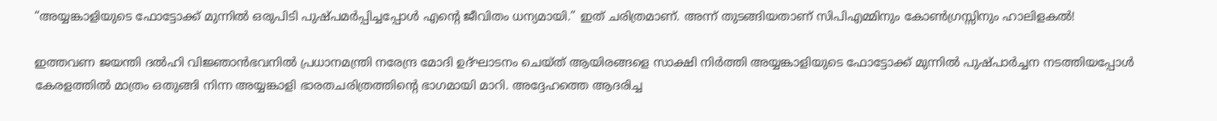“അയ്യങ്കാളിയുടെ ഫോട്ടോക്ക് മുന്നില്‍ ഒരുപിടി പുഷ്പമര്‍പ്പിച്ചപ്പോള്‍ എന്റെ ജീവിതം ധന്യമായി.” ഇത് ചരിത്രമാണ്. അന്ന് തുടങ്ങിയതാണ് സിപിഎമ്മിനും കോണ്‍ഗ്രസ്സിനും ഹാലിളകല്‍!

ഇത്തവണ ജയന്തി ദല്‍ഹി വിജ്ഞാന്‍ഭവനില്‍ പ്രധാനമന്ത്രി നരേന്ദ്ര മോദി ഉദ്ഘാടനം ചെയ്ത് ആയിരങ്ങളെ സാക്ഷി നിര്‍ത്തി അയ്യങ്കാളിയുടെ ഫോട്ടോക്ക് മുന്നില്‍ പുഷ്പാര്‍ച്ചന നടത്തിയപ്പോള്‍ കേരളത്തില്‍ മാത്രം ഒതുങ്ങി നിന്ന അയ്യങ്കാളി ഭാരതചരിത്രത്തിന്റെ ഭാഗമായി മാറി. അദ്ദേഹത്തെ ആദരിച്ച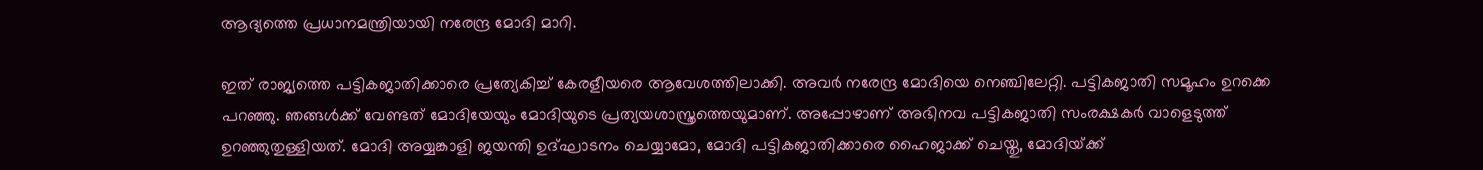ആദ്യത്തെ പ്രധാനമന്ത്രിയായി നരേന്ദ്ര മോദി മാറി.

ഇത് രാജ്യത്തെ പട്ടികജാതിക്കാരെ പ്രത്യേകിച്ച് കേരളീയരെ ആവേശത്തിലാക്കി. അവര്‍ നരേന്ദ്ര മോദിയെ നെഞ്ചിലേറ്റി. പട്ടികജാതി സമൂഹം ഉറക്കെ പറഞ്ഞു. ഞങ്ങള്‍ക്ക് വേണ്ടത് മോദിയേയും മോദിയുടെ പ്രത്യയശാസ്ത്രത്തെയുമാണ്. അപ്പോഴാണ് അഭിനവ പട്ടികജാതി സംരക്ഷകര്‍ വാളെടുത്ത് ഉറഞ്ഞുതുള്ളിയത്. മോദി അയ്യങ്കാളി ജയന്തി ഉദ്ഘാടനം ചെയ്യാമോ, മോദി പട്ടികജാതിക്കാരെ ഹൈജാക്ക് ചെയ്തു, മോദിയ്‌ക്ക്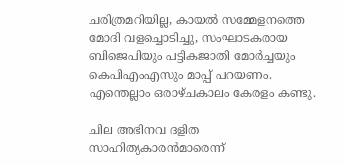ചരിത്രമറിയില്ല, കായല്‍ സമ്മേളനത്തെ മോദി വളച്ചൊടിച്ചു, സംഘാടകരായ ബിജെപിയും പട്ടികജാതി മോര്‍ച്ചയും കെപിഎംഎസും മാപ്പ് പറയണം. എന്തെല്ലാം ഒരാഴ്ചകാലം കേരളം കണ്ടു.

ചില അഭിനവ ദളിത സാഹിത്യകാരന്‍മാരെന്ന്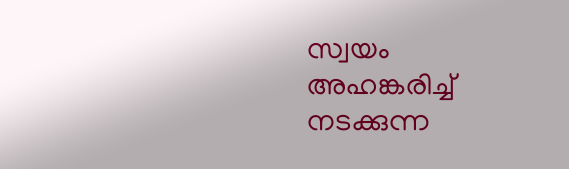സ്വയം അഹങ്കരിച്ച് നടക്കുന്ന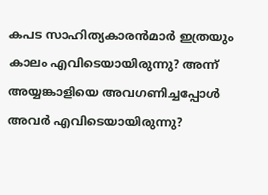കപട സാഹിത്യകാരന്‍മാര്‍ ഇത്രയും കാലം എവിടെയായിരുന്നു? അന്ന് അയ്യങ്കാളിയെ അവഗണിച്ചപ്പോള്‍ അവര്‍ എവിടെയായിരുന്നു?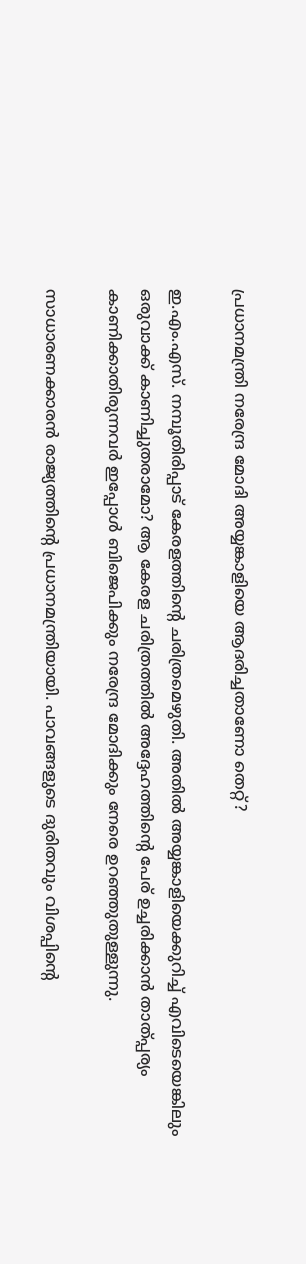പ്രധാനമന്ത്രി നരേന്ദ്ര മോദി അയ്യങ്കാളിയെ ആദരിച്ചതാണോ തെറ്റ്?

ഇ.എം.എസ്. നമ്പൂതിരിപ്പാട് കേരളത്തിന്റെ ചരിത്രമെഴുതി. അതില്‍ അയ്യങ്കാളിയെക്കുറിച്ച് എവിടെയെങ്കിലും ഒരുവാക്ക് കാണിച്ചുതരാമോ? ആ കേരള ചരിത്രത്തില്‍ അദ്ദേഹത്തിന്റെ പേര് ഉച്ചരിക്കാന്‍ താത്പ്പര്യം കാണിക്കാതിരുന്നവര്‍ ഇപ്പോള്‍ ബിജെപിക്കും നരേന്ദ്ര മോദിക്കും നേരെ ഉറഞ്ഞുതുള്ളുന്നു.

സാധാരണക്കാരന്‍ രാജ്യത്തിന്റെ പ്രധാനമന്ത്രിയായി. പാവങ്ങളുടെ ദുരിതവും വിശപ്പിന്റെ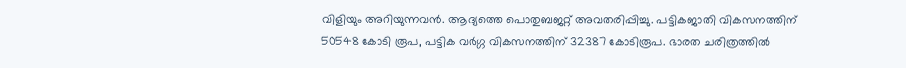വിളിയും അറിയുന്നവന്‍. ആദ്യത്തെ പൊതുബജറ്റ് അവതരിപ്പിച്ചു. പട്ടികജാതി വികസനത്തിന് 50548 കോടി രൂപ, പട്ടിക വര്‍ഗ്ഗ വികസനത്തിന് 32387 കോടിരൂപ. ഭാരത ചരിത്രത്തില്‍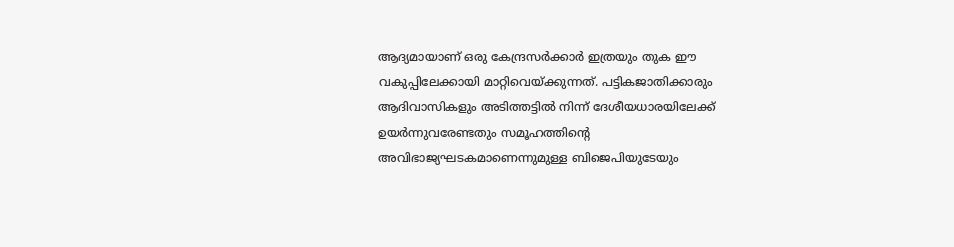ആദ്യമായാണ് ഒരു കേന്ദ്രസര്‍ക്കാര്‍ ഇത്രയും തുക ഈ വകുപ്പിലേക്കായി മാറ്റിവെയ്‌ക്കുന്നത്. പട്ടികജാതിക്കാരും ആദിവാസികളും അടിത്തട്ടില്‍ നിന്ന് ദേശീയധാരയിലേക്ക് ഉയര്‍ന്നുവരേണ്ടതും സമൂഹത്തിന്റെ അവിഭാജ്യഘടകമാണെന്നുമുള്ള ബിജെപിയുടേയും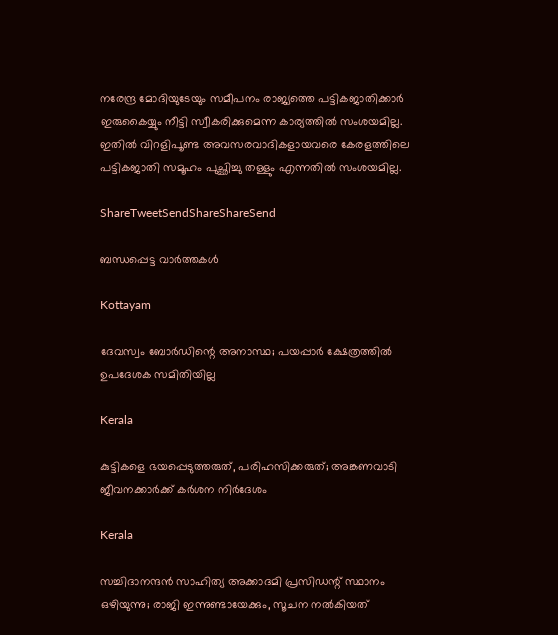നരേന്ദ്ര മോദിയുടേയും സമീപനം രാജ്യത്തെ പട്ടികജാതിക്കാര്‍ ഇരുകൈയ്യും നീട്ടി സ്വീകരിക്കുമെന്ന കാര്യത്തില്‍ സംശയമില്ല. ഇതില്‍ വിറളിപൂണ്ട അവസരവാദികളായവരെ കേരളത്തിലെ പട്ടികജാതി സമൂഹം പുച്ഛിച്ചു തള്ളും എന്നതില്‍ സംശയമില്ല.

ShareTweetSendShareShareSend

ബന്ധപ്പെട്ട വാര്‍ത്തകള്‍

Kottayam

ദേവസ്വം ബോര്‍ഡിന്റെ അനാസ്ഥ; പയപ്പാര്‍ ക്ഷേത്രത്തില്‍ ഉപദേശക സമിതിയില്ല

Kerala

കുട്ടികളെ ഭയപ്പെടുത്തരുത്, പരിഹസിക്കരുത്; അങ്കണവാടി ജീവനക്കാർക്ക് കർശന നിർദേശം

Kerala

സച്ചിദാനന്ദൻ സാഹിത്യ അക്കാദമി പ്രസിഡന്റ് സ്ഥാനം ഒഴിയുന്നു; രാജി ഇന്നുണ്ടായേക്കും, സൂചന നൽകിയത്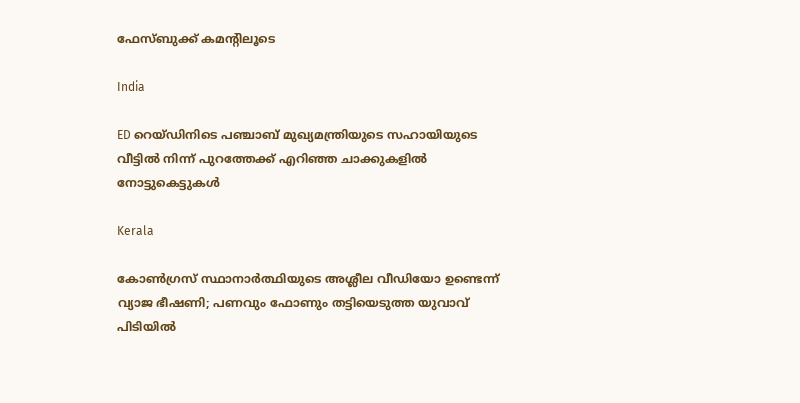ഫേസ്ബുക്ക് കമന്റിലൂടെ

India

ED റെയ്ഡിനിടെ പഞ്ചാബ് മുഖ്യമന്ത്രിയുടെ സഹായിയുടെ വീട്ടിൽ നിന്ന് പുറത്തേക്ക് എറിഞ്ഞ ചാക്കുകളിൽ നോട്ടുകെട്ടുകൾ

Kerala

കോൺഗ്രസ് സ്ഥാനാർത്ഥിയുടെ അശ്ലീല വീഡിയോ ഉണ്ടെന്ന് വ്യാജ ഭീഷണി; പണവും ഫോണും തട്ടിയെടുത്ത യുവാവ് പിടിയിൽ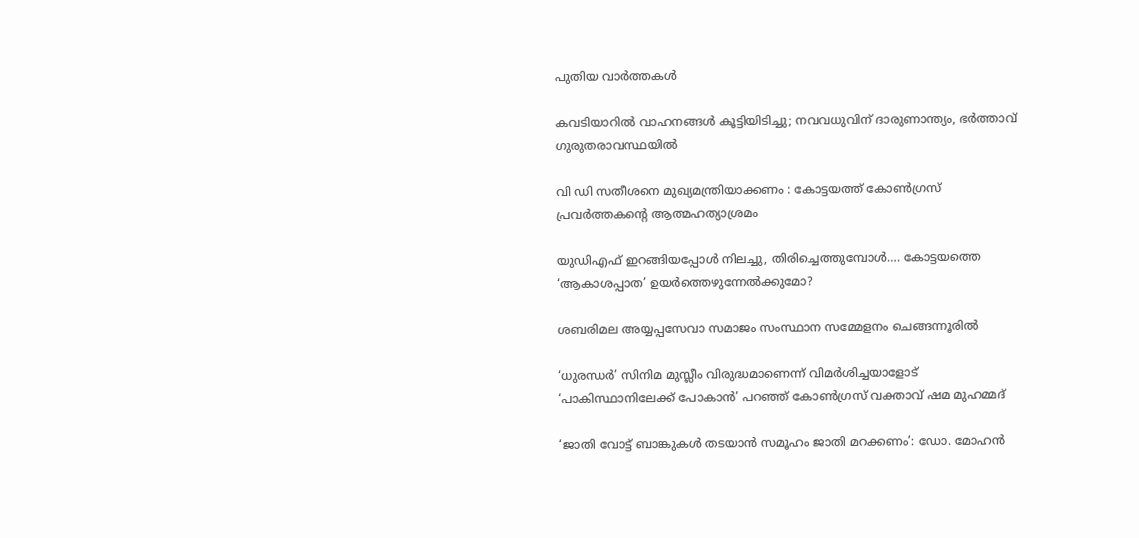പുതിയ വാര്‍ത്തകള്‍

കവടിയാറിൽ വാഹനങ്ങൾ കൂട്ടിയിടിച്ചു; നവവധുവിന് ദാരുണാന്ത്യം, ഭർത്താവ് ഗുരുതരാവസ്ഥയിൽ

വി ഡി സതീശനെ മുഖ്യമന്ത്രിയാക്കണം : കോട്ടയത്ത് കോൺഗ്രസ് പ്രവർത്തകന്റെ ആത്മഹത്യാശ്രമം

യുഡിഎഫ് ഇറങ്ങിയപ്പോള്‍ നിലച്ചു, തിരിച്ചെത്തുമ്പോള്‍…. കോട്ടയത്തെ ‘ആകാശപ്പാത’ ഉയര്‍ത്തെഴുന്നേല്‍ക്കുമോ?

ശബരിമല അയ്യപ്പസേവാ സമാജം സംസ്ഥാന സമ്മേളനം ചെങ്ങന്നൂരില്‍

‘ധുരന്ധർ’ സിനിമ മുസ്ലീം വിരുദ്ധമാണെന്ന് വിമർശിച്ചയാളോട് ‘പാകിസ്ഥാനിലേക്ക് പോകാൻ’ പറഞ്ഞ് കോൺഗ്രസ് വക്താവ് ഷമ മുഹമ്മദ്

‘ജാതി വോട്ട് ബാങ്കുകള്‍ തടയാന്‍ സമൂഹം ജാതി മറക്കണം’: ഡോ. മോഹന്‍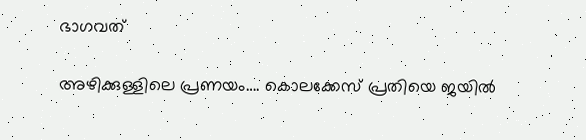ഭാഗവത്

അഴിക്കുള്ളിലെ പ്രണയം…. കൊലക്കേസ് പ്രതിയെ ജയിൽ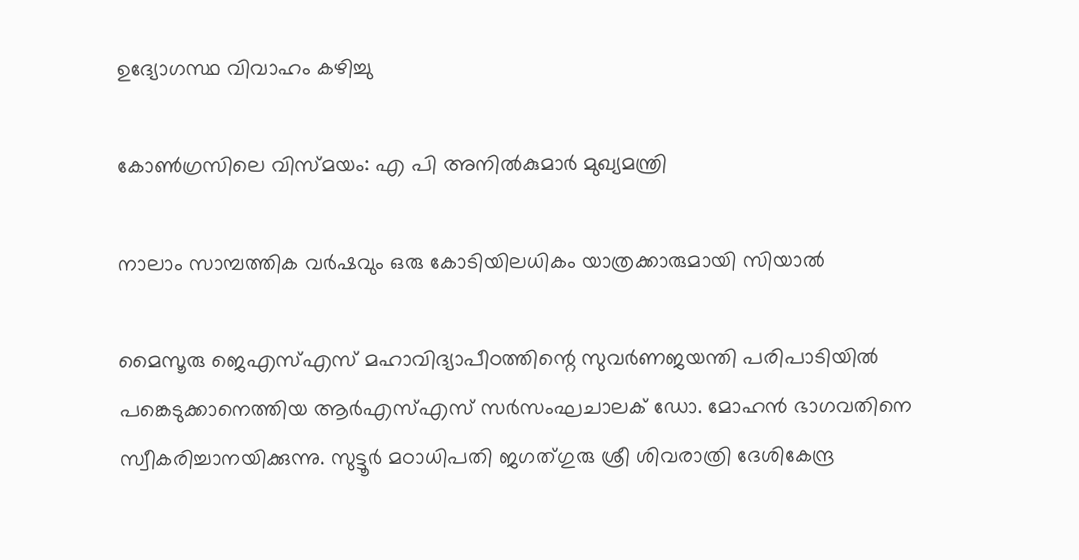ഉദ്യോഗസ്ഥ വിവാഹം കഴിച്ചു

കോണ്‍ഗ്രസിലെ വിസ്മയം: എ പി അനില്‍കുമാര്‍ മുഖ്യമന്ത്രി

നാലാം സാമ്പത്തിക വര്‍ഷവും ഒരു കോടിയിലധികം യാത്രക്കാരുമായി സിയാല്‍

മൈസൂരു ജെഎസ്എസ് മഹാവിദ്യാപീഠത്തിന്റെ സുവര്‍ണജയന്തി പരിപാടിയില്‍ പങ്കെടുക്കാനെത്തിയ ആര്‍എസ്എസ് സര്‍സംഘചാലക് ഡോ. മോഹന്‍ ഭാഗവതിനെ സ്വീകരിച്ചാനയിക്കുന്നു. സുട്ടൂര്‍ മഠാധിപതി ജഗത്ഗുരു ശ്രീ ശിവരാത്രി ദേശികേന്ദ്ര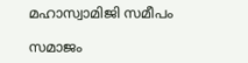മഹാസ്വാമിജി സമീപം

സമാജം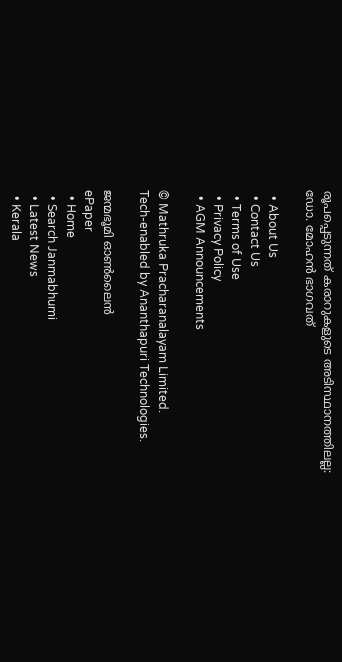രൂപപ്പെടുന്നത് കരാറുകളുടെ അടിസ്ഥാനത്തിലല്ല: ഡോ. മോഹന്‍ ഭാഗവത്

  • About Us
  • Contact Us
  • Terms of Use
  • Privacy Policy
  • AGM Announcements

© Mathruka Pracharanalayam Limited.
Tech-enabled by Ananthapuri Technologies.

ജന്മഭൂമി ഓണ്‍ലൈന്‍
ePaper
  • Home
  • Search Janmabhumi
  • Latest News
  • Kerala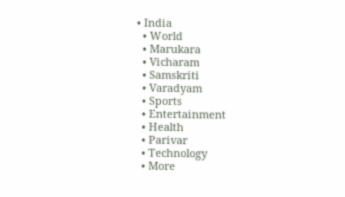• India
  • World
  • Marukara
  • Vicharam
  • Samskriti
  • Varadyam
  • Sports
  • Entertainment
  • Health
  • Parivar
  • Technology
  • More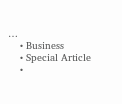…
    • Business
    • Special Article
    •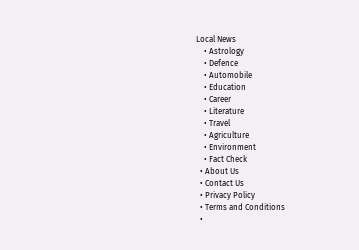Local News
    • Astrology
    • Defence
    • Automobile
    • Education
    • Career
    • Literature
    • Travel
    • Agriculture
    • Environment
    • Fact Check
  • About Us
  • Contact Us
  • Privacy Policy
  • Terms and Conditions
  •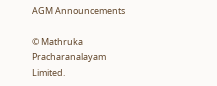AGM Announcements

© Mathruka Pracharanalayam Limited.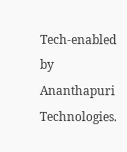Tech-enabled by Ananthapuri Technologies.